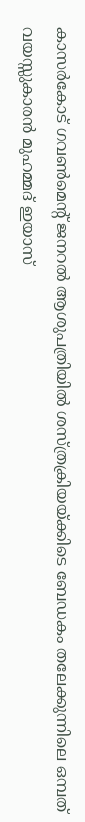കാസർകോട് ഗവൺമെന്റ് ജനറൽ ആശുപത്രിയിൽ ശസ്ത്രക്രിയയ്ക്കിടെ ബേഡകം തലേക്കുന്നിലെ ഒമ്പത് വയസ്സുകാരൻ മുഹമ്മദ് ഇയാസ്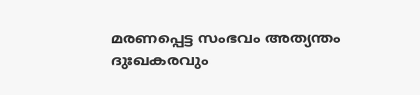മരണപ്പെട്ട സംഭവം അത്യന്തം ദുഃഖകരവും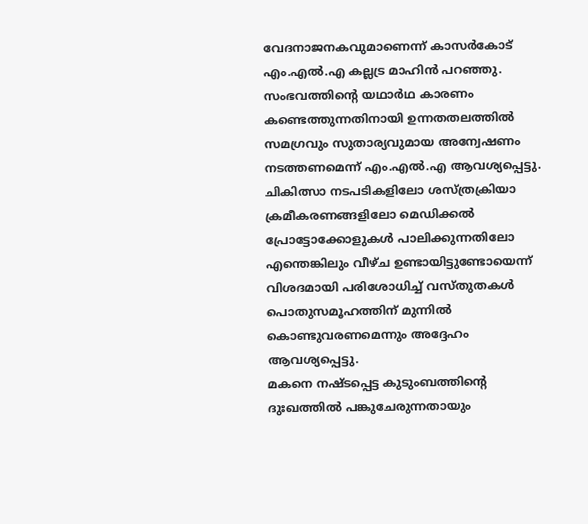വേദനാജനകവുമാണെന്ന് കാസർകോട് എം.എൽ.എ കല്ലട്ര മാഹിൻ പറഞ്ഞു.
സംഭവത്തിന്റെ യഥാർഥ കാരണം കണ്ടെത്തുന്നതിനായി ഉന്നതതലത്തിൽ സമഗ്രവും സുതാര്യവുമായ അന്വേഷണം നടത്തണമെന്ന് എം.എൽ.എ ആവശ്യപ്പെട്ടു. ചികിത്സാ നടപടികളിലോ ശസ്ത്രക്രിയാ ക്രമീകരണങ്ങളിലോ മെഡിക്കൽ പ്രോട്ടോക്കോളുകൾ പാലിക്കുന്നതിലോ എന്തെങ്കിലും വീഴ്ച ഉണ്ടായിട്ടുണ്ടോയെന്ന് വിശദമായി പരിശോധിച്ച് വസ്തുതകൾ പൊതുസമൂഹത്തിന് മുന്നിൽ കൊണ്ടുവരണമെന്നും അദ്ദേഹം ആവശ്യപ്പെട്ടു.
മകനെ നഷ്ടപ്പെട്ട കുടുംബത്തിന്റെ ദുഃഖത്തിൽ പങ്കുചേരുന്നതായും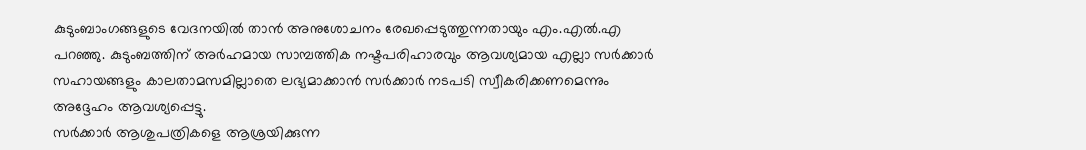കുടുംബാംഗങ്ങളുടെ വേദനയിൽ താൻ അനുശോചനം രേഖപ്പെടുത്തുന്നതായും എം.എൽ.എ പറഞ്ഞു. കുടുംബത്തിന് അർഹമായ സാമ്പത്തിക നഷ്ടപരിഹാരവും ആവശ്യമായ എല്ലാ സർക്കാർ സഹായങ്ങളും കാലതാമസമില്ലാതെ ലഭ്യമാക്കാൻ സർക്കാർ നടപടി സ്വീകരിക്കണമെന്നും അദ്ദേഹം ആവശ്യപ്പെട്ടു.
സർക്കാർ ആശുപത്രികളെ ആശ്രയിക്കുന്ന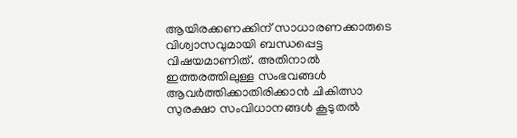ആയിരക്കണക്കിന് സാധാരണക്കാരുടെ വിശ്വാസവുമായി ബന്ധപ്പെട്ട വിഷയമാണിത്. അതിനാൽ ഇത്തരത്തിലുള്ള സംഭവങ്ങൾ ആവർത്തിക്കാതിരിക്കാൻ ചികിത്സാ സുരക്ഷാ സംവിധാനങ്ങൾ കൂടുതൽ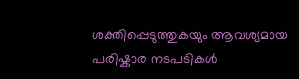ശക്തിപ്പെടുത്തുകയും ആവശ്യമായ പരിഷ്കാര നടപടികൾ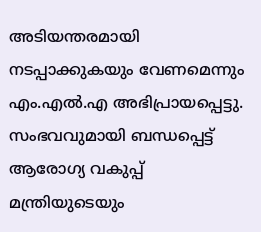അടിയന്തരമായി നടപ്പാക്കുകയും വേണമെന്നും എം.എൽ.എ അഭിപ്രായപ്പെട്ടു.
സംഭവവുമായി ബന്ധപ്പെട്ട് ആരോഗ്യ വകുപ്പ് മന്ത്രിയുടെയും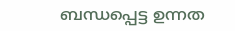ബന്ധപ്പെട്ട ഉന്നത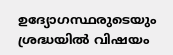ഉദ്യോഗസ്ഥരുടെയും ശ്രദ്ധയിൽ വിഷയം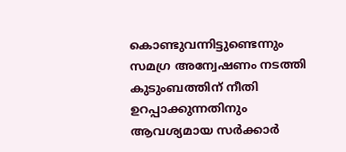കൊണ്ടുവന്നിട്ടുണ്ടെന്നും സമഗ്ര അന്വേഷണം നടത്തി കുടുംബത്തിന് നീതി ഉറപ്പാക്കുന്നതിനും ആവശ്യമായ സർക്കാർ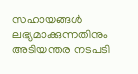സഹായങ്ങൾ ലഭ്യമാക്കുന്നതിനും അടിയന്തര നടപടി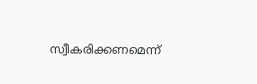സ്വീകരിക്കണമെന്ന്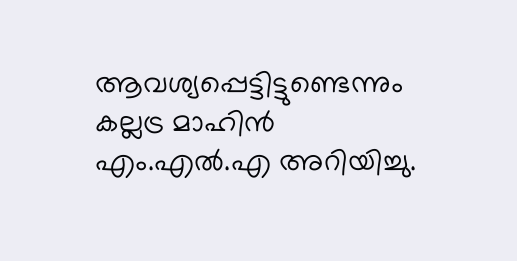ആവശ്യപ്പെട്ടിട്ടുണ്ടെന്നും കല്ലട്ര മാഹിൻ എം.എൽ.എ അറിയിച്ചു.